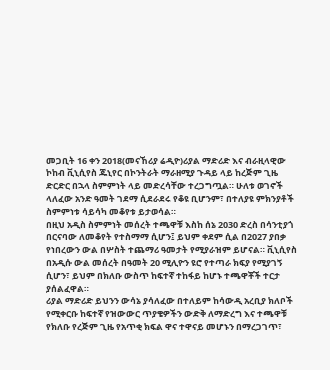መጋቢት 16 ቀን 2018(መናኸሪያ ሬዲዮ)ሪያል ማድሪድ እና ብራዚላዊው ኮከብ ቪኒሲየስ ጁኒየር በኮንትራት ማራዘሚያ ጉዳይ ላይ ከረጅም ጊዜ ድርድር በኋላ ስምምነት ላይ መድረሳቸው ተረጋግጧል። ሁለቱ ወገኖች ላለፈው አንድ ዓመት ገደማ ሲደራደሩ የቆዩ ቢሆንም፣ በተለያዩ ምክንያቶች ስምምነቱ ሳይሳካ መቆየቱ ይታወሳል።
በዚህ አዲስ ስምምነት መሰረት ተጫዋቹ እስከ ሰኔ 2030 ድረስ በሳንቲያጎ በርናባው ለመቆየት የተስማማ ሲሆን፤ ይህም ቀደም ሲል በ2027 ያበቃ የነበረውን ውል በሦስት ተጨማሪ ዓመታት የሚያራዝም ይሆናል። ቪኒሲየስ በአዲሱ ውል መሰረት በዓመት 20 ሚሊዮን ዩሮ የተጣራ ክፍያ የሚያገኝ ሲሆን፣ ይህም በክለቡ ውስጥ ከፍተኛ ተከፋይ ከሆኑ ተጫዋቾች ተርታ ያሰልፈዋል።
ሪያል ማድሪድ ይህንን ውሳኔ ያሳለፈው በተለይም ከሳውዲ አረቢያ ክለቦች የሚቀርቡ ከፍተኛ የዝውውር ጥያቄዎችን ውድቅ ለማድረግ እና ተጫዋቹ የክለቡ የረጅም ጊዜ የአጥቂ ክፍል ዋና ተዋናይ መሆኑን በማረጋገጥ፣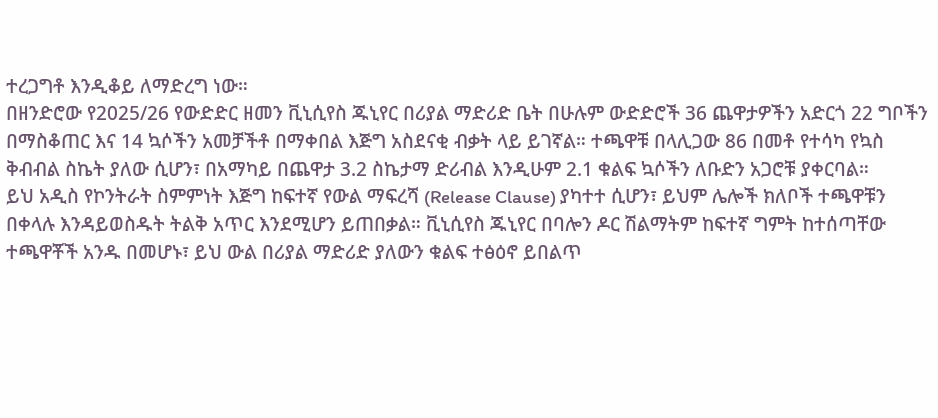ተረጋግቶ እንዲቆይ ለማድረግ ነው።
በዘንድሮው የ2025/26 የውድድር ዘመን ቪኒሲየስ ጁኒየር በሪያል ማድሪድ ቤት በሁሉም ውድድሮች 36 ጨዋታዎችን አድርጎ 22 ግቦችን በማስቆጠር እና 14 ኳሶችን አመቻችቶ በማቀበል እጅግ አስደናቂ ብቃት ላይ ይገኛል። ተጫዋቹ በላሊጋው 86 በመቶ የተሳካ የኳስ ቅብብል ስኬት ያለው ሲሆን፣ በአማካይ በጨዋታ 3.2 ስኬታማ ድሪብል እንዲሁም 2.1 ቁልፍ ኳሶችን ለቡድን አጋሮቹ ያቀርባል።
ይህ አዲስ የኮንትራት ስምምነት እጅግ ከፍተኛ የውል ማፍረሻ (Release Clause) ያካተተ ሲሆን፣ ይህም ሌሎች ክለቦች ተጫዋቹን በቀላሉ እንዳይወስዱት ትልቅ አጥር እንደሚሆን ይጠበቃል። ቪኒሲየስ ጁኒየር በባሎን ዶር ሽልማትም ከፍተኛ ግምት ከተሰጣቸው ተጫዋቾች አንዱ በመሆኑ፣ ይህ ውል በሪያል ማድሪድ ያለውን ቁልፍ ተፅዕኖ ይበልጥ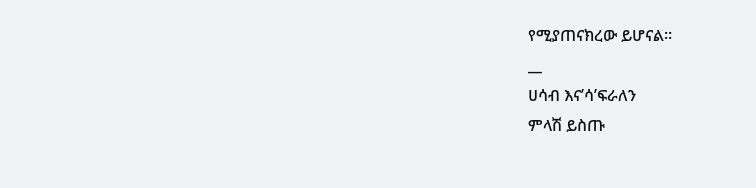የሚያጠናክረው ይሆናል።
__
ሀሳብ እና’ሳ’ፍራለን
ምላሽ ይስጡ